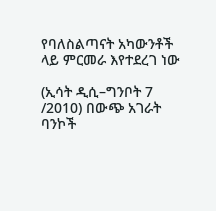የባለስልጣናት አካውንቶች ላይ ምርመራ እየተደረገ ነው

(ኢሳት ዲሲ–ግንቦት 7 /2010) በውጭ አገራት ባንኮች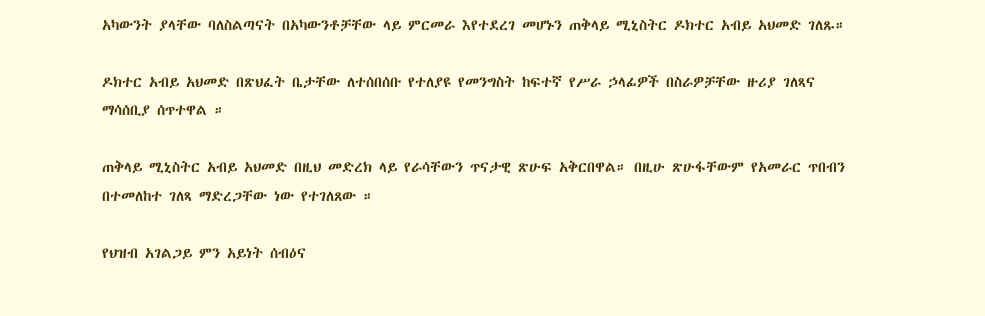አካውንት ያላቸው ባለስልጣናት በአካውንቶቻቸው ላይ ምርመራ እየተደረገ መሆኑን ጠቅላይ ሚኒስትር ዶክተር አብይ አህመድ ገለጹ።

ዶክተር አብይ አህመድ በጽህፈት ቤታቸው ለተሰበሰቡ የተለያዩ የመንግስት ከፍተኛ የሥራ ኃላፊዎች በስራዎቻቸው ዙሪያ ገለጻና ማሳሰቢያ ሰጥተዋል ።

ጠቅላይ ሚኒስትር አብይ አህመድ በዚህ መድረክ ላይ የራሳቸውን ጥናታዊ ጽሁፍ አቅርበዋል። በዚሁ ጽሁፋቸውም የአመራር ጥበብን በተመለከተ ገለጻ ማድረጋቸው ነው የተገለጸው ።

የህዝብ አገልጋይ ምን አይነት ሰብዕና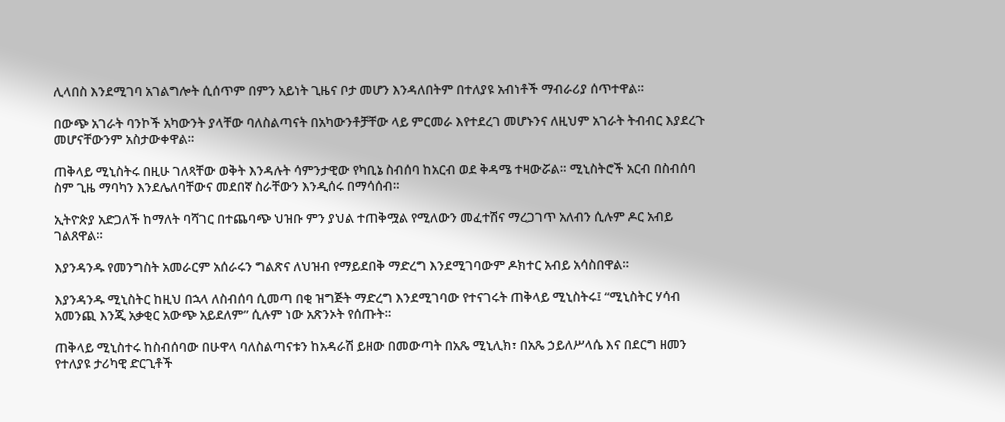ሊላበስ እንደሚገባ አገልግሎት ሲሰጥም በምን አይነት ጊዜና ቦታ መሆን እንዳለበትም በተለያዩ አብነቶች ማብራሪያ ሰጥተዋል።

በውጭ አገራት ባንኮች አካውንት ያላቸው ባለስልጣናት በአካውንቶቻቸው ላይ ምርመራ እየተደረገ መሆኑንና ለዚህም አገራት ትብብር እያደረጉ መሆናቸውንም አስታውቀዋል።

ጠቅላይ ሚኒስትሩ በዚሁ ገለጻቸው ወቅት እንዳሉት ሳምንታዊው የካቢኔ ስብሰባ ከአርብ ወደ ቅዳሜ ተዛውሯል። ሚኒስትሮች አርብ በስብሰባ ስም ጊዜ ማባካን እንደሌለባቸውና መደበኛ ስራቸውን እንዲሰሩ በማሳሰብ።

ኢትዮጵያ አድጋለች ከማለት ባሻገር በተጨባጭ ህዝቡ ምን ያህል ተጠቅሟል የሚለውን መፈተሽና ማረጋገጥ አለብን ሲሉም ዶር አብይ ገልጸዋል።

እያንዳንዱ የመንግስት አመራርም አሰራሩን ግልጽና ለህዝብ የማይደበቅ ማድረግ እንደሚገባውም ዶክተር አብይ አሳስበዋል።

እያንዳንዱ ሚኒስትር ከዚህ በኋላ ለስብሰባ ሲመጣ በቂ ዝግጅት ማድረግ እንደሚገባው የተናገሩት ጠቅላይ ሚኒስትሩ፤ “ሚኒስትር ሃሳብ አመንጪ እንጂ አቃቂር አውጭ አይደለም” ሲሉም ነው አጽንኦት የሰጡት።

ጠቅላይ ሚኒስተሩ ከስብሰባው በሁዋላ ባለስልጣናቱን ከአዳራሽ ይዘው በመውጣት በአጼ ሚኒሊክ፣ በአጼ ኃይለሥላሴ እና በደርግ ዘመን የተለያዩ ታሪካዊ ድርጊቶች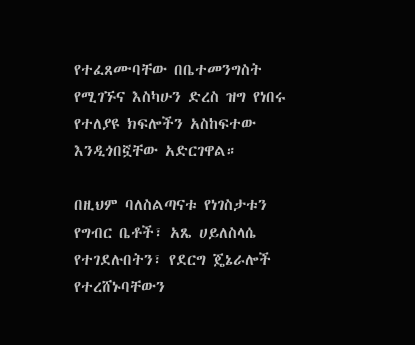የተፈጸሙባቸው በቤተመንግስት የሚገኙና እስካሁን ድረስ ዝግ የነበሩ የተለያዩ ክፍሎችን አስከፍተው እንዲጎበኟቸው አድርገዋል።

በዚህም ባለስልጣናቱ የነገስታቱን የግብር ቤቶች፣ አጼ ሀይለስላሴ የተገደሉበትን፣ የደርግ ጄኔራሎች የተረሸኑባቸውን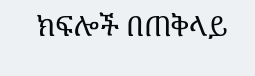ክፍሎች በጠቅላይ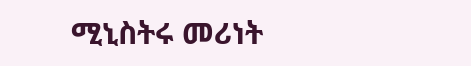ሚኒስትሩ መሪነት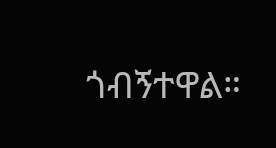ጎብኝተዋል።